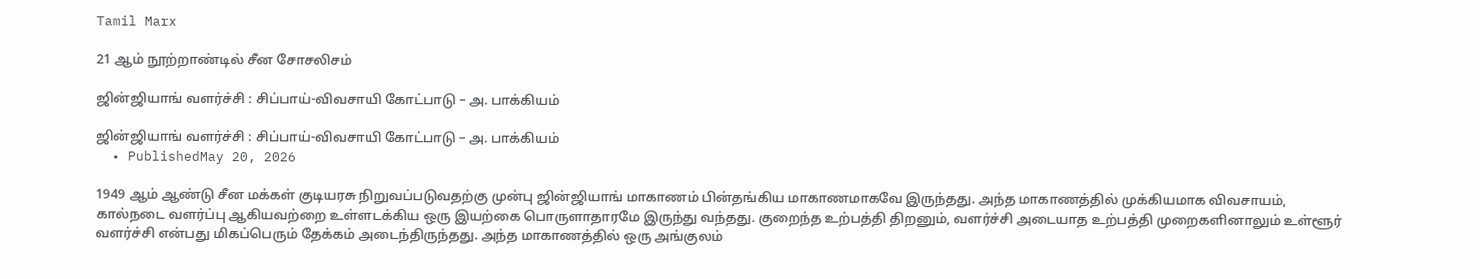Tamil Marx

21 ஆம் நூற்றாண்டில் சீன சோசலிசம்

ஜின்ஜியாங் வளர்ச்சி : சிப்பாய்-விவசாயி கோட்பாடு – அ. பாக்கியம்

ஜின்ஜியாங் வளர்ச்சி : சிப்பாய்-விவசாயி கோட்பாடு – அ. பாக்கியம்
  • PublishedMay 20, 2026

1949 ஆம் ஆண்டு சீன மக்கள் குடியரசு நிறுவப்படுவதற்கு முன்பு ஜின்ஜியாங் மாகாணம் பின்தங்கிய மாகாணமாகவே இருந்தது. அந்த மாகாணத்தில் முக்கியமாக விவசாயம், கால்நடை வளர்ப்பு ஆகியவற்றை உள்ளடக்கிய ஒரு இயற்கை பொருளாதாரமே இருந்து வந்தது. குறைந்த உற்பத்தி திறனும், வளர்ச்சி அடையாத உற்பத்தி முறைகளினாலும் உள்ளூர் வளர்ச்சி என்பது மிகப்பெரும் தேக்கம் அடைந்திருந்தது. அந்த மாகாணத்தில் ஒரு அங்குலம்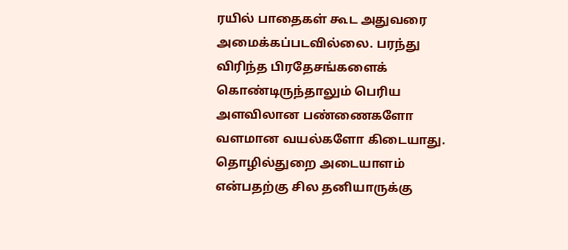ரயில் பாதைகள் கூட அதுவரை அமைக்கப்படவில்லை. பரந்து விரிந்த பிரதேசங்களைக் கொண்டிருந்தாலும் பெரிய அளவிலான பண்ணைகளோ வளமான வயல்களோ கிடையாது. தொழில்துறை அடையாளம் என்பதற்கு சில தனியாருக்கு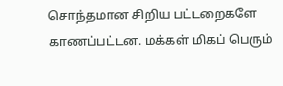சொந்தமான சிறிய பட்டறைகளே காணப்பட்டன. மக்கள் மிகப் பெரும்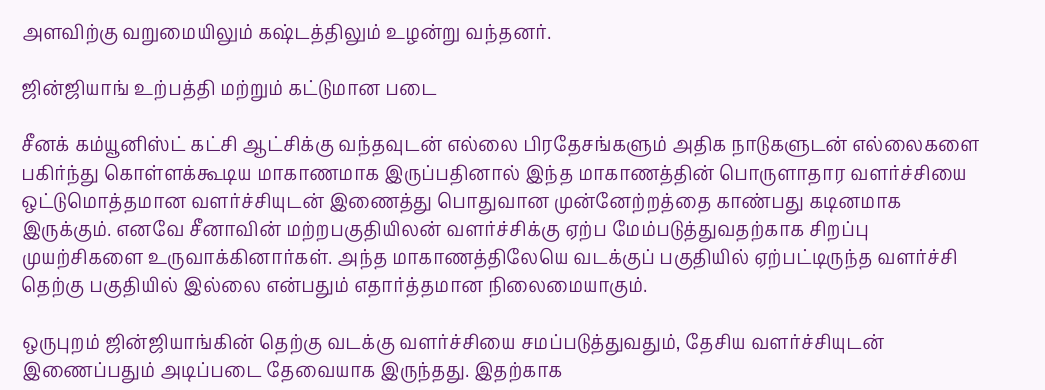அளவிற்கு வறுமையிலும் கஷ்டத்திலும் உழன்று வந்தனர்.

ஜின்ஜியாங் உற்பத்தி மற்றும் கட்டுமான படை

சீனக் கம்யூனிஸ்ட் கட்சி ஆட்சிக்கு வந்தவுடன் எல்லை பிரதேசங்களும் அதிக நாடுகளுடன் எல்லைகளை பகிர்ந்து கொள்ளக்கூடிய மாகாணமாக இருப்பதினால் இந்த மாகாணத்தின் பொருளாதார வளர்ச்சியை ஒட்டுமொத்தமான வளர்ச்சியுடன் இணைத்து பொதுவான முன்னேற்றத்தை காண்பது கடினமாக இருக்கும். எனவே சீனாவின் மற்றபகுதியிலன் வளர்ச்சிக்கு ஏற்ப மேம்படுத்துவதற்காக சிறப்பு முயற்சிகளை உருவாக்கினார்கள். அந்த மாகாணத்திலேயெ வடக்குப் பகுதியில் ஏற்பட்டிருந்த வளர்ச்சி தெற்கு பகுதியில் இல்லை என்பதும் எதார்த்தமான நிலைமையாகும்.

ஒருபுறம் ஜின்ஜியாங்கின் தெற்கு வடக்கு வளர்ச்சியை சமப்படுத்துவதும், தேசிய வளர்ச்சியுடன் இணைப்பதும் அடிப்படை தேவையாக இருந்தது. இதற்காக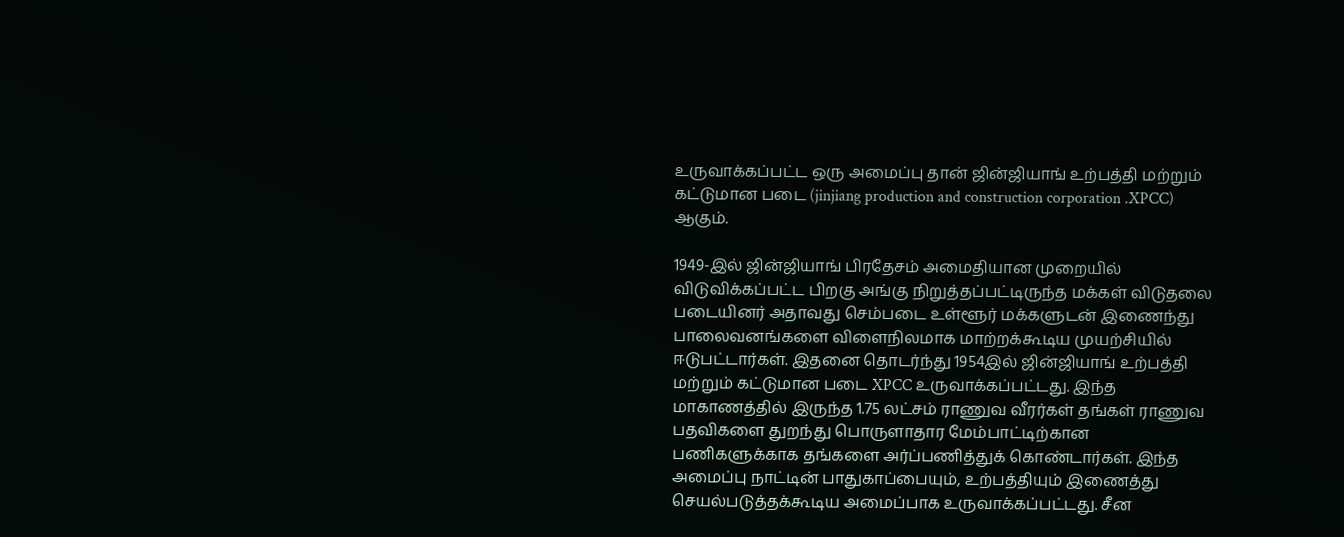உருவாக்கப்பட்ட ஒரு அமைப்பு தான் ஜின்ஜியாங் உற்பத்தி மற்றும் கட்டுமான படை (jinjiang production and construction corporation .XPCC) ஆகும்.

1949-இல் ஜின்ஜியாங் பிரதேசம் அமைதியான முறையில் விடுவிக்கப்பட்ட பிறகு அங்கு நிறுத்தப்பட்டிருந்த மக்கள் விடுதலை படையினர் அதாவது செம்படை உள்ளூர் மக்களுடன் இணைந்து பாலைவனங்களை விளைநிலமாக மாற்றக்கூடிய முயற்சியில் ஈடுபட்டார்கள். இதனை தொடர்ந்து 1954இல் ஜின்ஜியாங் உற்பத்தி மற்றும் கட்டுமான படை XPCC உருவாக்கப்பட்டது. இந்த மாகாணத்தில் இருந்த 1.75 லட்சம் ராணுவ வீரர்கள் தங்கள் ராணுவ பதவிகளை துறந்து பொருளாதார மேம்பாட்டிற்கான பணிகளுக்காக தங்களை அர்ப்பணித்துக் கொண்டார்கள். இந்த அமைப்பு நாட்டின் பாதுகாப்பையும், உற்பத்தியும் இணைத்து செயல்படுத்தக்கூடிய அமைப்பாக உருவாக்கப்பட்டது. சீன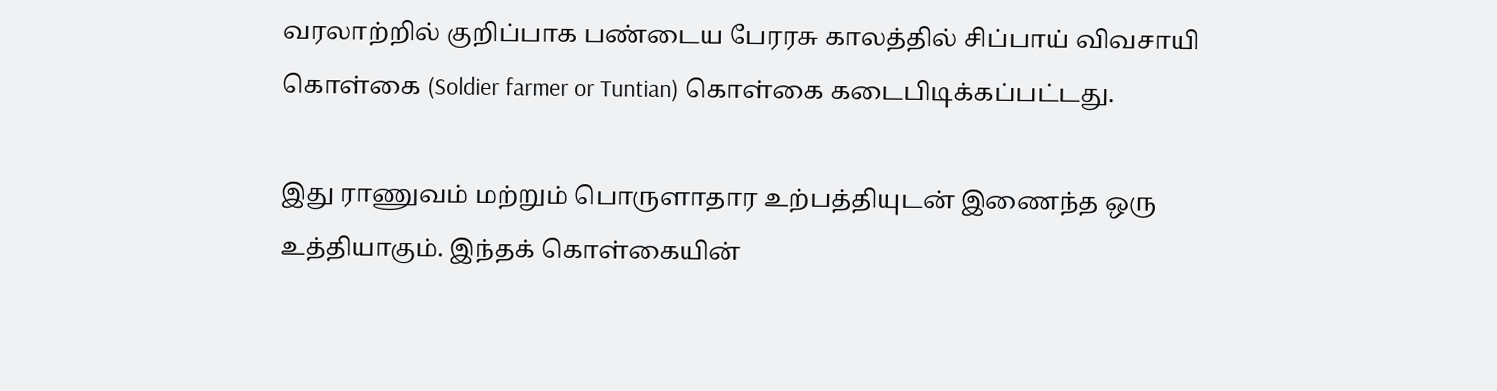வரலாற்றில் குறிப்பாக பண்டைய பேரரசு காலத்தில் சிப்பாய் விவசாயி கொள்கை (Soldier farmer or Tuntian) கொள்கை கடைபிடிக்கப்பட்டது.

இது ராணுவம் மற்றும் பொருளாதார உற்பத்தியுடன் இணைந்த ஒரு உத்தியாகும். இந்தக் கொள்கையின்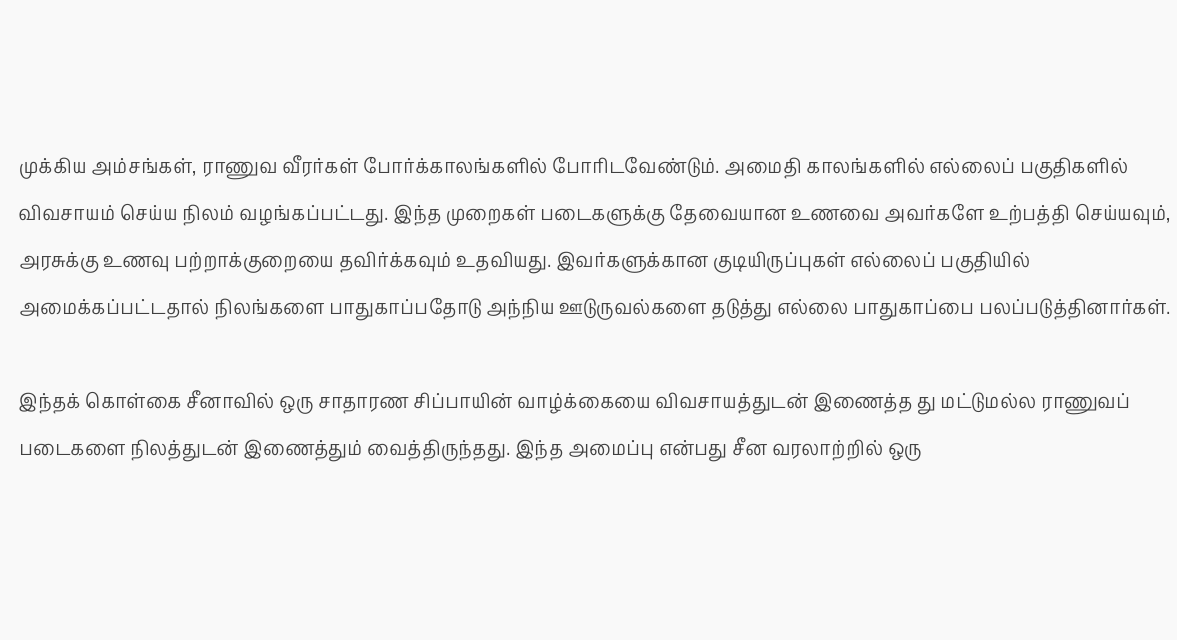முக்கிய அம்சங்கள், ராணுவ வீரர்கள் போர்க்காலங்களில் போரிடவேண்டும். அமைதி காலங்களில் எல்லைப் பகுதிகளில் விவசாயம் செய்ய நிலம் வழங்கப்பட்டது. இந்த முறைகள் படைகளுக்கு தேவையான உணவை அவர்களே உற்பத்தி செய்யவும், அரசுக்கு உணவு பற்றாக்குறையை தவிர்க்கவும் உதவியது. இவர்களுக்கான குடியிருப்புகள் எல்லைப் பகுதியில் அமைக்கப்பட்டதால் நிலங்களை பாதுகாப்பதோடு அந்நிய ஊடுருவல்களை தடுத்து எல்லை பாதுகாப்பை பலப்படுத்தினார்கள்.

இந்தக் கொள்கை சீனாவில் ஒரு சாதாரண சிப்பாயின் வாழ்க்கையை விவசாயத்துடன் இணைத்த து மட்டுமல்ல ராணுவப் படைகளை நிலத்துடன் இணைத்தும் வைத்திருந்தது. இந்த அமைப்பு என்பது சீன வரலாற்றில் ஒரு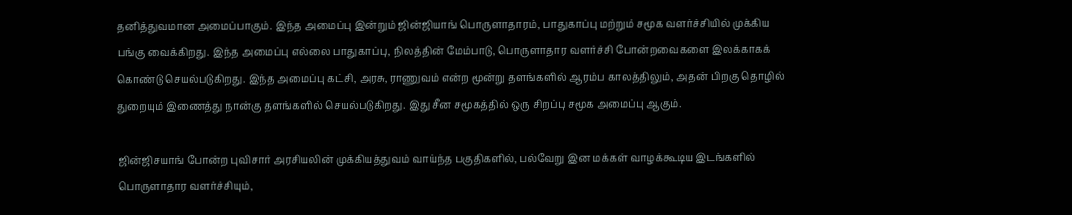தனித்துவமான அமைப்பாகும். இந்த அமைப்பு இன்றும் ஜின்ஜியாங் பொருளாதாரம், பாதுகாப்பு மற்றும் சமூக வளர்ச்சியில் முக்கிய பங்கு வைக்கிறது. இந்த அமைப்பு எல்லை பாதுகாப்பு, நிலத்தின் மேம்பாடு, பொருளாதார வளர்ச்சி போன்றவைகளை இலக்காகக் கொண்டு செயல்படுகிறது. இந்த அமைப்பு கட்சி, அரசு, ராணுவம் என்ற மூன்று தளங்களில் ஆரம்ப காலத்திலும், அதன் பிறகு தொழில் துறையும் இணைத்து நான்கு தளங்களில் செயல்படுகிறது. இது சீன சமூகத்தில் ஒரு சிறப்பு சமூக அமைப்பு ஆகும்.

ஜின்ஜிசயாங் போன்ற புவிசார் அரசியலின் முக்கியத்துவம் வாய்ந்த பகுதிகளில், பல்வேறு இன மக்கள் வாழக்கூடிய இடங்களில் பொருளாதார வளர்ச்சியும்,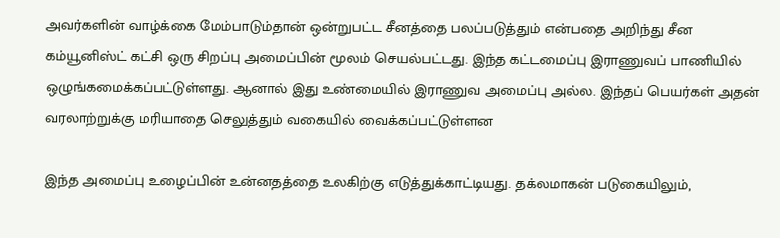அவர்களின் வாழ்க்கை மேம்பாடும்தான் ஒன்றுபட்ட சீனத்தை பலப்படுத்தும் என்பதை அறிந்து சீன கம்யூனிஸ்ட் கட்சி ஒரு சிறப்பு அமைப்பின் மூலம் செயல்பட்டது. இந்த கட்டமைப்பு இராணுவப் பாணியில் ஒழுங்கமைக்கப்பட்டுள்ளது. ஆனால் இது உண்மையில் இராணுவ அமைப்பு அல்ல. இந்தப் பெயர்கள் அதன் வரலாற்றுக்கு மரியாதை செலுத்தும் வகையில் வைக்கப்பட்டுள்ளன

இந்த அமைப்பு உழைப்பின் உன்னதத்தை உலகிற்கு எடுத்துக்காட்டியது. தக்லமாகன் படுகையிலும்,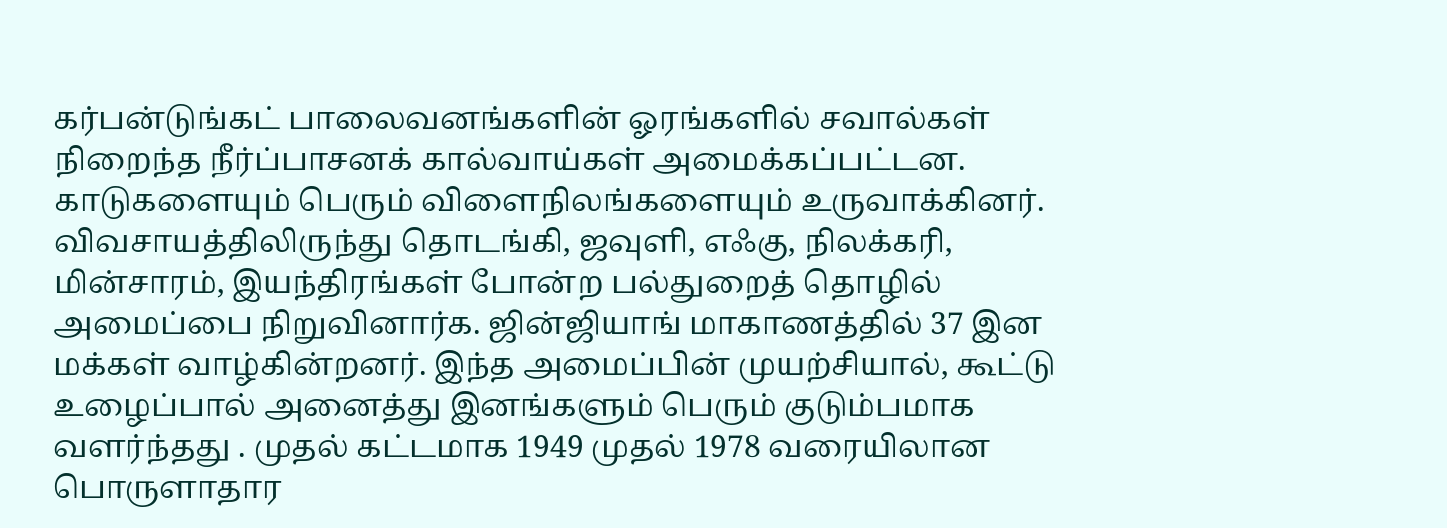கர்பன்டுங்கட் பாலைவனங்களின் ஓரங்களில் சவால்கள் நிறைந்த நீர்ப்பாசனக் கால்வாய்கள் அமைக்கப்பட்டன. காடுகளையும் பெரும் விளைநிலங்களையும் உருவாக்கினர். விவசாயத்திலிருந்து தொடங்கி, ஜவுளி, எஃகு, நிலக்கரி, மின்சாரம், இயந்திரங்கள் போன்ற பல்துறைத் தொழில் அமைப்பை நிறுவினார்க. ஜின்ஜியாங் மாகாணத்தில் 37 இன மக்கள் வாழ்கின்றனர். இந்த அமைப்பின் முயற்சியால், கூட்டு உழைப்பால் அனைத்து இனங்களும் பெரும் குடும்பமாக வளர்ந்தது . முதல் கட்டமாக 1949 முதல் 1978 வரையிலான பொருளாதார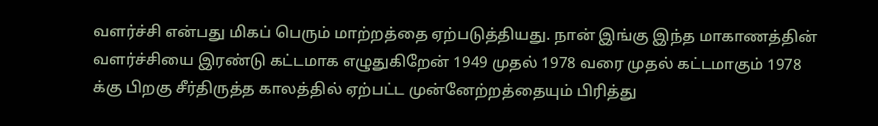வளர்ச்சி என்பது மிகப் பெரும் மாற்றத்தை ஏற்படுத்தியது. நான் இங்கு இந்த மாகாணத்தின் வளர்ச்சியை இரண்டு கட்டமாக எழுதுகிறேன் 1949 முதல் 1978 வரை முதல் கட்டமாகும் 1978 க்கு பிறகு சீர்திருத்த காலத்தில் ஏற்பட்ட முன்னேற்றத்தையும் பிரித்து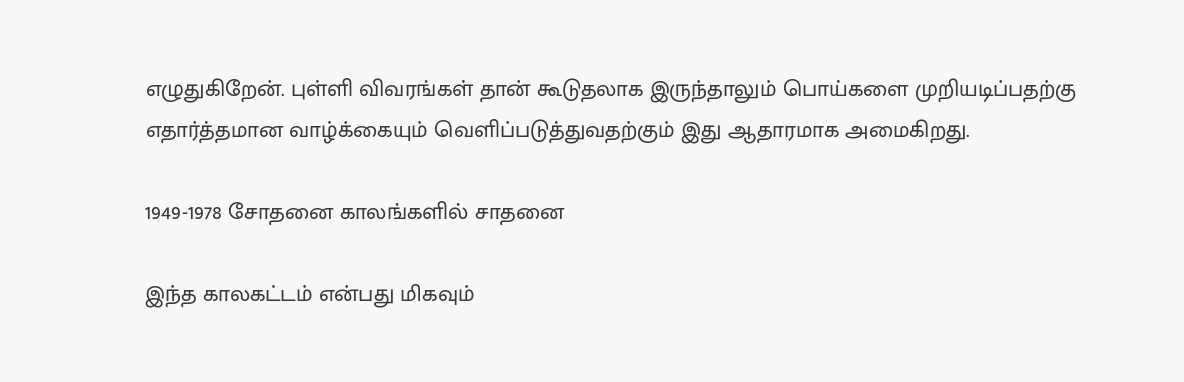எழுதுகிறேன். புள்ளி விவரங்கள் தான் கூடுதலாக இருந்தாலும் பொய்களை முறியடிப்பதற்கு எதார்த்தமான வாழ்க்கையும் வெளிப்படுத்துவதற்கும் இது ஆதாரமாக அமைகிறது.

1949-1978 சோதனை காலங்களில் சாதனை

இந்த காலகட்டம் என்பது மிகவும்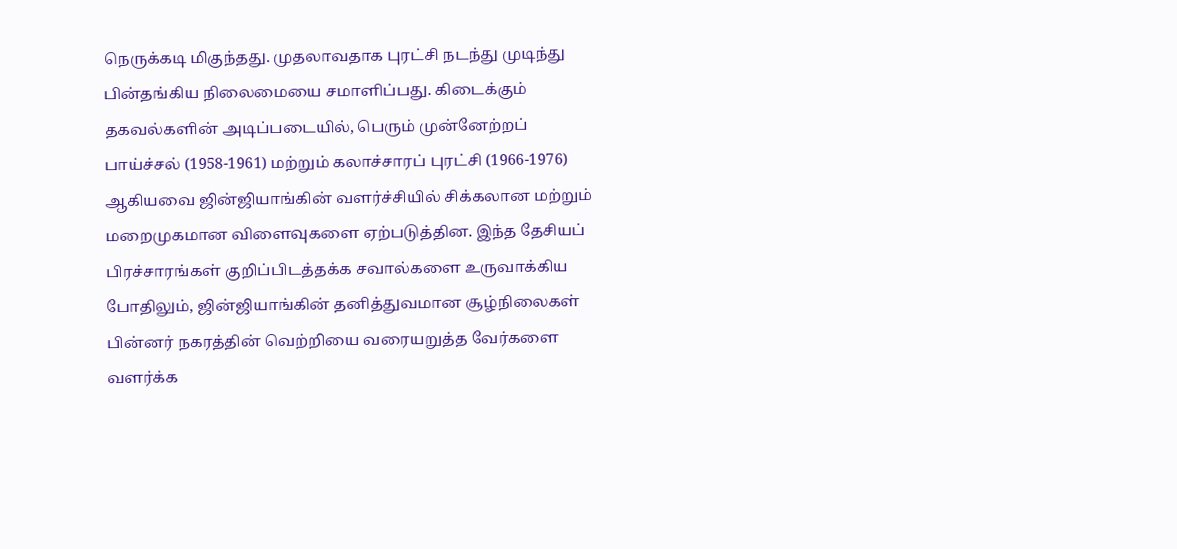நெருக்கடி மிகுந்தது. முதலாவதாக புரட்சி நடந்து முடிந்து பின்தங்கிய நிலைமையை சமாளிப்பது. கிடைக்கும் தகவல்களின் அடிப்படையில், பெரும் முன்னேற்றப் பாய்ச்சல் (1958-1961) மற்றும் கலாச்சாரப் புரட்சி (1966-1976) ஆகியவை ஜின்ஜியாங்கின் வளர்ச்சியில் சிக்கலான மற்றும் மறைமுகமான விளைவுகளை ஏற்படுத்தின. இந்த தேசியப் பிரச்சாரங்கள் குறிப்பிடத்தக்க சவால்களை உருவாக்கிய போதிலும், ஜின்ஜியாங்கின் தனித்துவமான சூழ்நிலைகள் பின்னர் நகரத்தின் வெற்றியை வரையறுத்த வேர்களை வளர்க்க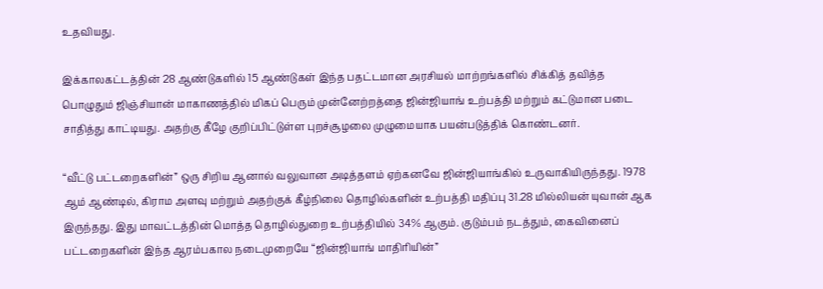உதவியது.

இக்காலகட்டத்தின் 28 ஆண்டுகளில் 15 ஆண்டுகள் இந்த பதட்டமான அரசியல் மாற்றங்களில் சிக்கித் தவித்த பொழுதும் ஜிஞ்சியான் மாகாணத்தில் மிகப் பெரும் முன்னேற்றத்தை ஜின்ஜியாங் உற்பத்தி மற்றும் கட்டுமான படை சாதித்து காட்டியது. அதற்கு கீழே குறிப்பிட்டுள்ள புறச்சூழலை முழுமையாக பயன்படுத்திக் கொண்டனர்.

“வீட்டு பட்டறைகளின்” ஒரு சிறிய ஆனால் வலுவான அடித்தளம் ஏற்கனவே ஜின்ஜியாங்கில் உருவாகியிருந்தது. 1978 ஆம் ஆண்டில், கிராம அளவு மற்றும் அதற்குக் கீழ்நிலை தொழில்களின் உற்பத்தி மதிப்பு 31.28 மில்லியன் யுவான் ஆக இருந்தது. இது மாவட்டத்தின் மொத்த தொழில்துறை உற்பத்தியில் 34% ஆகும். குடும்பம் நடத்தும், கைவினைப் பட்டறைகளின் இந்த ஆரம்பகால நடைமுறையே “ஜின்ஜியாங் மாதிரியின்”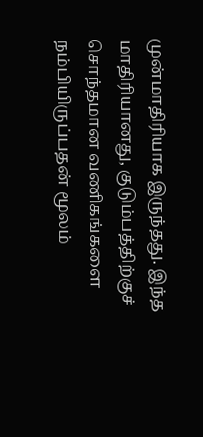முன்மாதிரியாக இருந்தது. இந்த மாதிரியானது, குடும்பத்திற்குச் சொந்தமான வணிகங்களை நம்பியிருப்பதன் மூலம்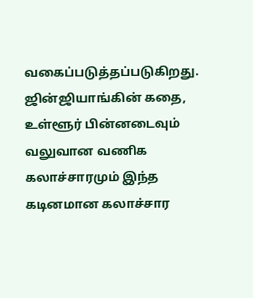வகைப்படுத்தப்படுகிறது. ஜின்ஜியாங்கின் கதை, உள்ளூர் பின்னடைவும் வலுவான வணிக கலாச்சாரமும் இந்த கடினமான கலாச்சார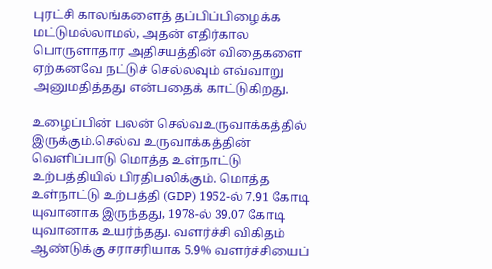புரட்சி காலங்களைத் தப்பிப்பிழைக்க மட்டுமல்லாமல், அதன் எதிர்கால பொருளாதார அதிசயத்தின் விதைகளை ஏற்கனவே நட்டுச் செல்லவும் எவ்வாறு அனுமதித்தது என்பதைக் காட்டுகிறது.

உழைப்பின் பலன் செல்வஉருவாக்கத்தில் இருக்கும்.செல்வ உருவாக்கத்தின் வெளிப்பாடு மொத்த உள்நாட்டு உற்பத்தியில் பிரதிபலிக்கும். மொத்த உள்நாட்டு உற்பத்தி (GDP) 1952-ல் 7.91 கோடி யுவானாக இருந்தது, 1978-ல் 39.07 கோடி யுவானாக உயர்ந்தது. வளர்ச்சி விகிதம் ஆண்டுக்கு சராசரியாக 5.9% வளர்ச்சியைப்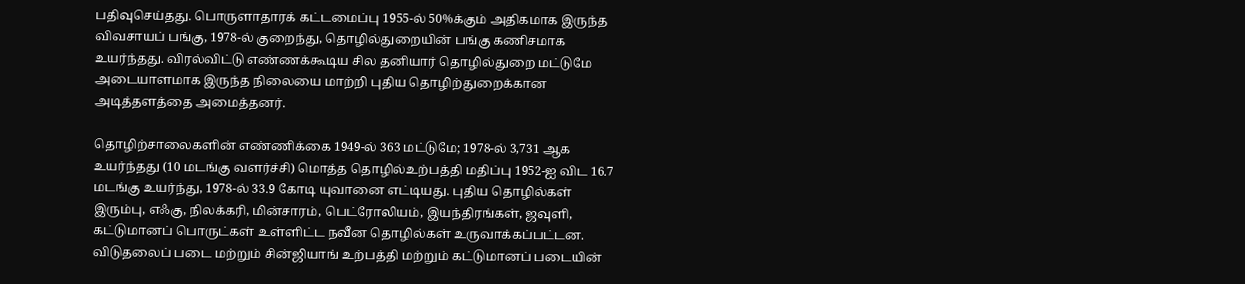பதிவுசெய்தது. பொருளாதாரக் கட்டமைப்பு 1955-ல் 50%க்கும் அதிகமாக இருந்த விவசாயப் பங்கு, 1978-ல் குறைந்து, தொழில்துறையின் பங்கு கணிசமாக உயர்ந்தது. விரல்விட்டு எண்ணக்கூடிய சில தனியார் தொழில்துறை மட்டுமே அடையாளமாக இருந்த நிலையை மாற்றி புதிய தொழிற்துறைக்கான அடித்தளத்தை அமைத்தனர்.

தொழிற்சாலைகளின் எண்ணிக்கை 1949-ல் 363 மட்டுமே; 1978-ல் 3,731 ஆக உயர்ந்தது (10 மடங்கு வளர்ச்சி) மொத்த தொழில்உற்பத்தி மதிப்பு 1952-ஐ விட 16.7 மடங்கு உயர்ந்து, 1978-ல் 33.9 கோடி யுவானை எட்டியது. புதிய தொழில்கள் இரும்பு, எஃகு, நிலக்கரி, மின்சாரம், பெட்ரோலியம், இயந்திரங்கள், ஜவுளி, கட்டுமானப் பொருட்கள் உள்ளிட்ட நவீன தொழில்கள் உருவாக்கப்பட்டன. விடுதலைப் படை மற்றும் சின்ஜியாங் உற்பத்தி மற்றும் கட்டுமானப் படையின்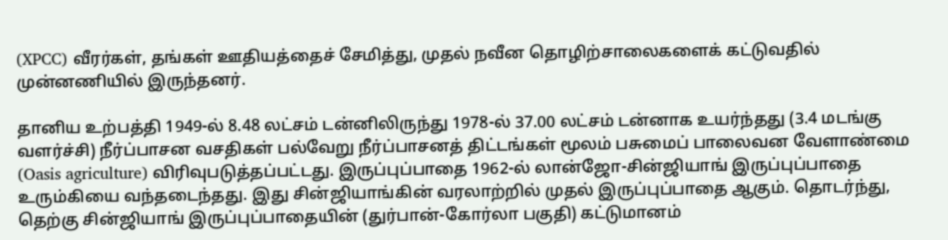(XPCC) வீரர்கள், தங்கள் ஊதியத்தைச் சேமித்து, முதல் நவீன தொழிற்சாலைகளைக் கட்டுவதில் முன்னணியில் இருந்தனர்.

தானிய உற்பத்தி 1949-ல் 8.48 லட்சம் டன்னிலிருந்து 1978-ல் 37.00 லட்சம் டன்னாக உயர்ந்தது (3.4 மடங்கு வளர்ச்சி) நீர்ப்பாசன வசதிகள் பல்வேறு நீர்ப்பாசனத் திட்டங்கள் மூலம் பசுமைப் பாலைவன வேளாண்மை (Oasis agriculture) விரிவுபடுத்தப்பட்டது. இருப்புப்பாதை 1962-ல் லான்ஜோ-சின்ஜியாங் இருப்புப்பாதை உரும்கியை வந்தடைந்தது. இது சின்ஜியாங்கின் வரலாற்றில் முதல் இருப்புப்பாதை ஆகும். தொடர்ந்து, தெற்கு சின்ஜியாங் இருப்புப்பாதையின் (துர்பான்-கோர்லா பகுதி) கட்டுமானம்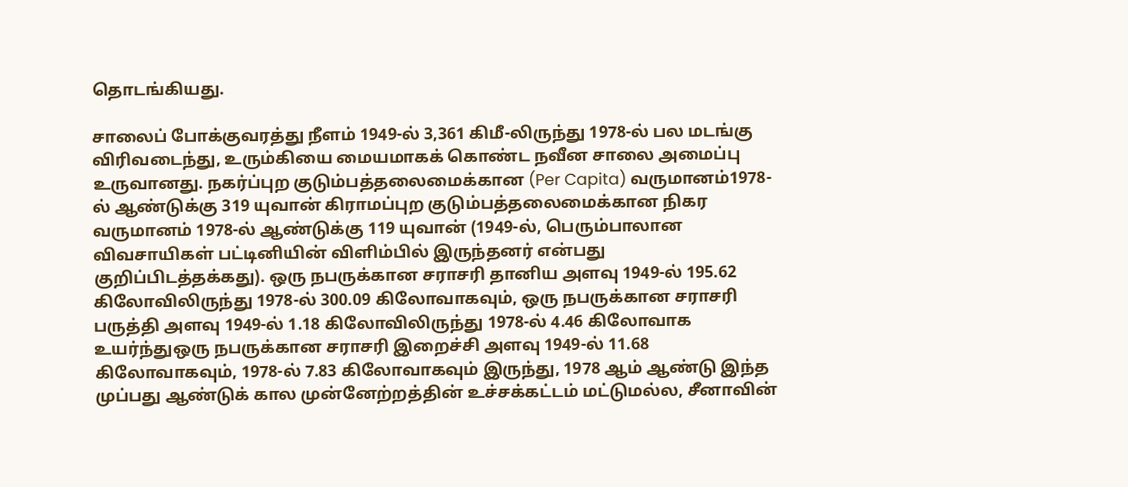தொடங்கியது.

சாலைப் போக்குவரத்து நீளம் 1949-ல் 3,361 கிமீ-லிருந்து 1978-ல் பல மடங்கு விரிவடைந்து, உரும்கியை மையமாகக் கொண்ட நவீன சாலை அமைப்பு உருவானது. நகர்ப்புற குடும்பத்தலைமைக்கான (Per Capita) வருமானம்1978-ல் ஆண்டுக்கு 319 யுவான் கிராமப்புற குடும்பத்தலைமைக்கான நிகர வருமானம் 1978-ல் ஆண்டுக்கு 119 யுவான் (1949-ல், பெரும்பாலான விவசாயிகள் பட்டினியின் விளிம்பில் இருந்தனர் என்பது குறிப்பிடத்தக்கது). ஒரு நபருக்கான சராசரி தானிய அளவு 1949-ல் 195.62 கிலோவிலிருந்து 1978-ல் 300.09 கிலோவாகவும், ஒரு நபருக்கான சராசரி பருத்தி அளவு 1949-ல் 1.18 கிலோவிலிருந்து 1978-ல் 4.46 கிலோவாக உயர்ந்துஒரு நபருக்கான சராசரி இறைச்சி அளவு 1949-ல் 11.68 கிலோவாகவும், 1978-ல் 7.83 கிலோவாகவும் இருந்து, 1978 ஆம் ஆண்டு இந்த முப்பது ஆண்டுக் கால முன்னேற்றத்தின் உச்சக்கட்டம் மட்டுமல்ல, சீனாவின்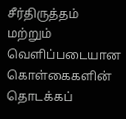சீர்திருத்தம் மற்றும் வெளிப்படையான கொள்கைகளின் தொடக்கப்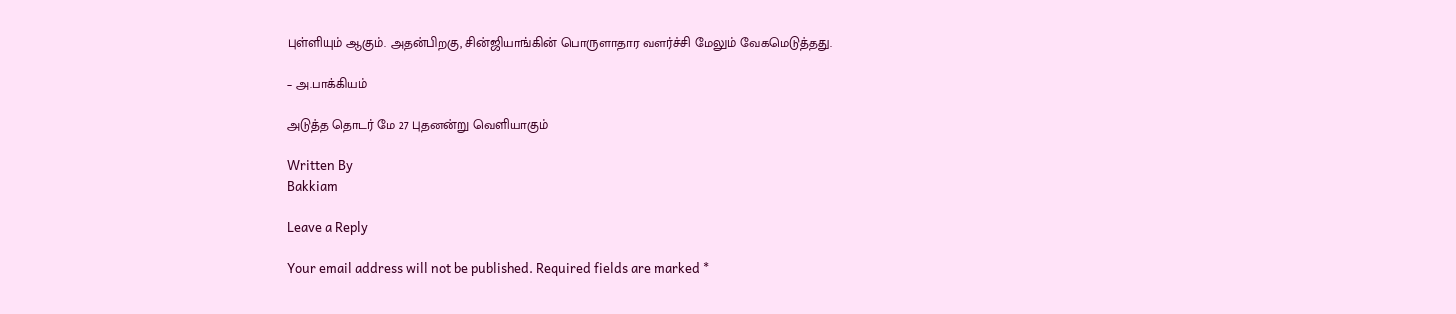புள்ளியும் ஆகும். அதன்பிறகு, சின்ஜியாங்கின் பொருளாதார வளர்ச்சி மேலும் வேகமெடுத்தது.

– அ.பாக்கியம்

அடுத்த தொடர் மே 27 புதனன்று வெளியாகும்

Written By
Bakkiam

Leave a Reply

Your email address will not be published. Required fields are marked *